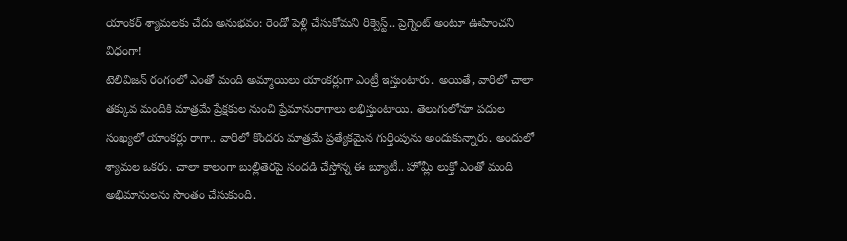యాంకర్ శ్యామలకు చేదు అనుభవం: రెండో పెళ్లి చేసుకోమని రిక్వెస్ట్.. ప్రెగ్నెంట్ అంటూ ఊహించని విధంగా!
టెలివిజన్ రంగంలో ఎంతో మంది అమ్మాయిలు యాంకర్లుగా ఎంట్రీ ఇస్తుంటారు. అయితే, వారిలో చాలా తక్కువ మందికి మాత్రమే ప్రేక్షకుల నుంచి ప్రేమానురాగాలు లభిస్తుంటాయి. తెలుగులోనూ పదుల సంఖ్యలో యాంకర్లు రాగా.. వారిలో కొందరు మాత్రమే ప్రత్యేకమైన గుర్తింపును అందుకున్నారు. అందులో శ్యామల ఒకరు. చాలా కాలంగా బుల్లితెరపై సందడి చేస్తోన్న ఈ బ్యూటీ.. హోమ్లీ లుక్తో ఎంతో మంది అభిమానులను సొంతం చేసుకుంది.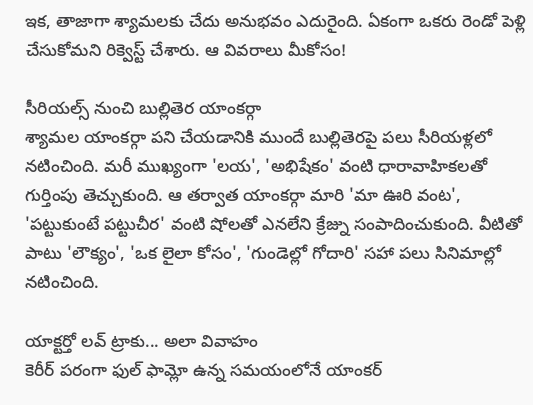ఇక, తాజాగా శ్యామలకు చేదు అనుభవం ఎదురైంది. ఏకంగా ఒకరు రెండో పెళ్లి చేసుకోమని రిక్వెస్ట్ చేశారు. ఆ వివరాలు మీకోసం!

సీరియల్స్ నుంచి బుల్లితెర యాంకర్గా
శ్యామల యాంకర్గా పని చేయడానికి ముందే బుల్లితెరపై పలు సీరియళ్లలో నటించింది. మరీ ముఖ్యంగా 'లయ', 'అభిషేకం' వంటి ధారావాహికలతో గుర్తింపు తెచ్చుకుంది. ఆ తర్వాత యాంకర్గా మారి 'మా ఊరి వంట', 'పట్టుకుంటే పట్టుచీర' వంటి షోలతో ఎనలేని క్రేజ్ను సంపాదించుకుంది. వీటితో పాటు 'లౌక్యం', 'ఒక లైలా కోసం', 'గుండెల్లో గోదారి' సహా పలు సినిమాల్లో నటించింది.

యాక్టర్తో లవ్ ట్రాకు... అలా వివాహం
కెరీర్ పరంగా ఫుల్ ఫామ్లో ఉన్న సమయంలోనే యాంకర్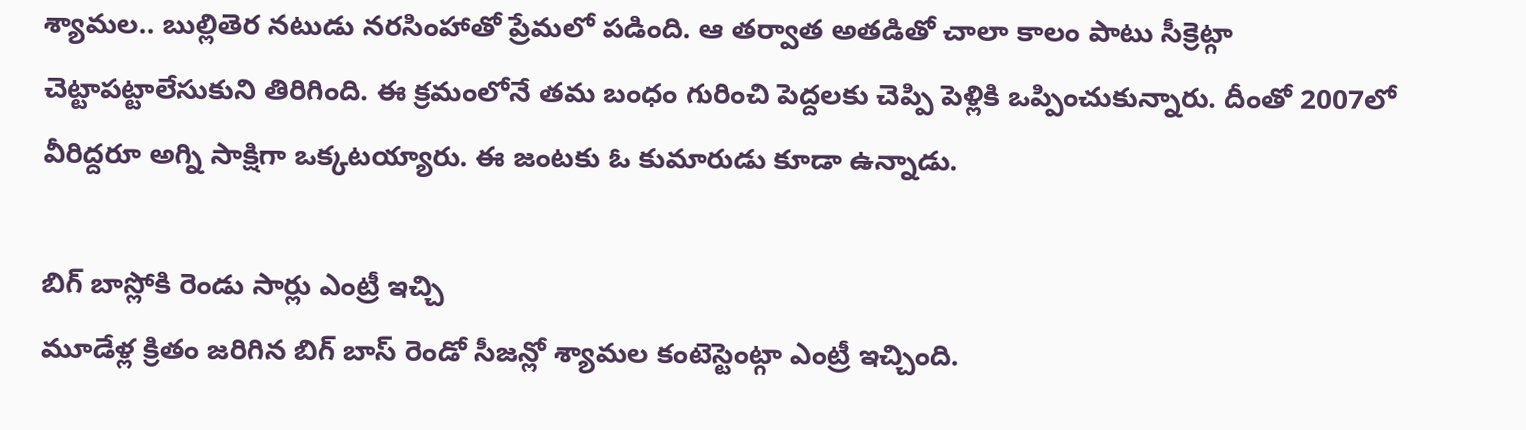శ్యామల.. బుల్లితెర నటుడు నరసింహాతో ప్రేమలో పడింది. ఆ తర్వాత అతడితో చాలా కాలం పాటు సీక్రెట్గా చెట్టాపట్టాలేసుకుని తిరిగింది. ఈ క్రమంలోనే తమ బంధం గురించి పెద్దలకు చెప్పి పెళ్లికి ఒప్పించుకున్నారు. దీంతో 2007లో వీరిద్దరూ అగ్ని సాక్షిగా ఒక్కటయ్యారు. ఈ జంటకు ఓ కుమారుడు కూడా ఉన్నాడు.

బిగ్ బాస్లోకి రెండు సార్లు ఎంట్రీ ఇచ్చి
మూడేళ్ల క్రితం జరిగిన బిగ్ బాస్ రెండో సీజన్లో శ్యామల కంటెస్టెంట్గా ఎంట్రీ ఇచ్చింది.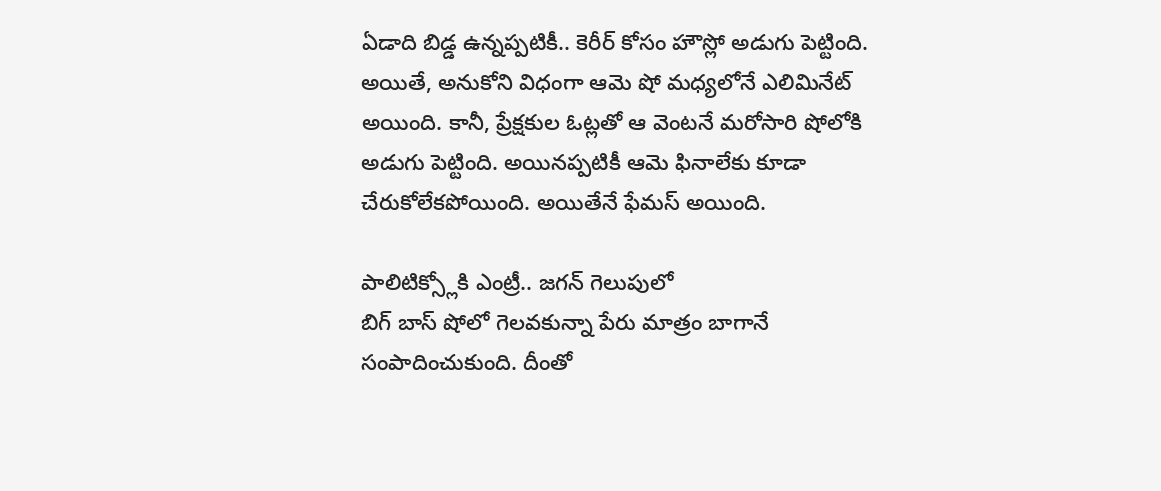ఏడాది బిడ్డ ఉన్నప్పటికీ.. కెరీర్ కోసం హౌస్లో అడుగు పెట్టింది. అయితే, అనుకోని విధంగా ఆమె షో మధ్యలోనే ఎలిమినేట్ అయింది. కానీ, ప్రేక్షకుల ఓట్లతో ఆ వెంటనే మరోసారి షోలోకి అడుగు పెట్టింది. అయినప్పటికీ ఆమె ఫినాలేకు కూడా చేరుకోలేకపోయింది. అయితేనే ఫేమస్ అయింది.

పాలిటిక్స్లోకి ఎంట్రీ.. జగన్ గెలుపులో
బిగ్ బాస్ షోలో గెలవకున్నా పేరు మాత్రం బాగానే సంపాదించుకుంది. దీంతో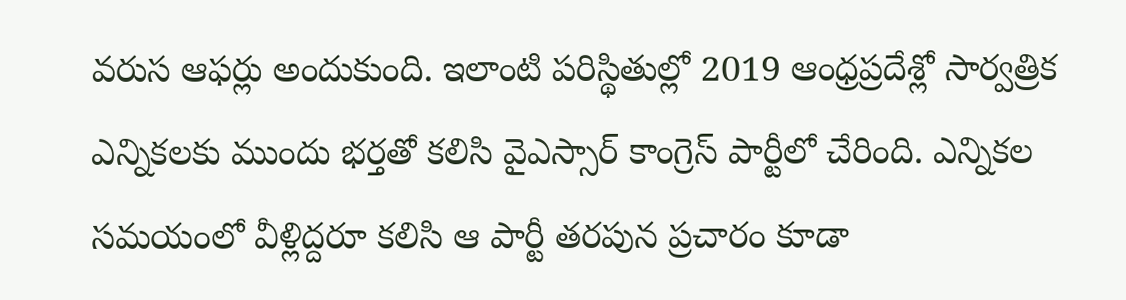వరుస ఆఫర్లు అందుకుంది. ఇలాంటి పరిస్థితుల్లో 2019 ఆంధ్రప్రదేశ్లో సార్వత్రిక ఎన్నికలకు ముందు భర్తతో కలిసి వైఎస్సార్ కాంగ్రెస్ పార్టీలో చేరింది. ఎన్నికల సమయంలో వీళ్లిద్దరూ కలిసి ఆ పార్టీ తరపున ప్రచారం కూడా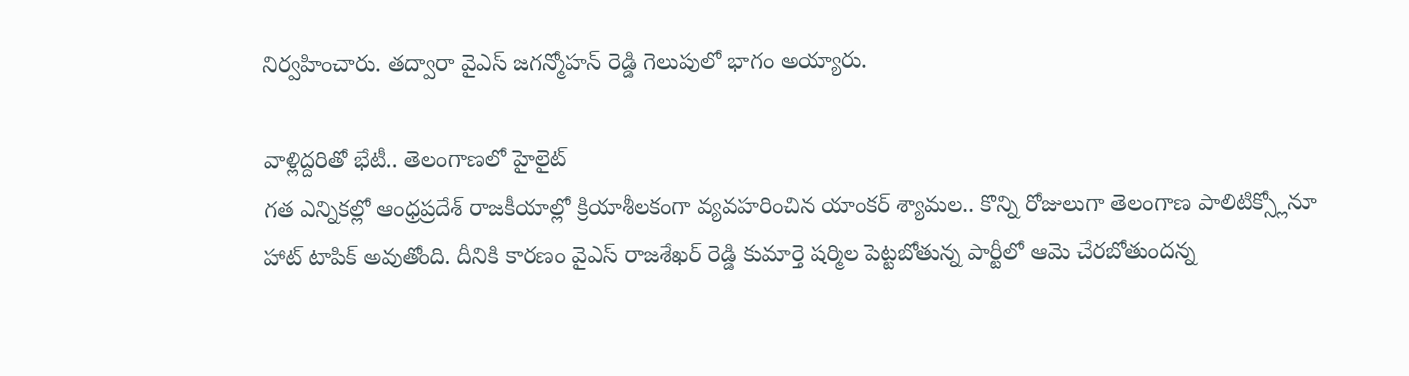నిర్వహించారు. తద్వారా వైఎస్ జగన్మోహన్ రెడ్డి గెలుపులో భాగం అయ్యారు.

వాళ్లిద్దరితో భేటీ.. తెలంగాణలో హైలైట్
గత ఎన్నికల్లో ఆంధ్రప్రదేశ్ రాజకీయాల్లో క్రియాశీలకంగా వ్యవహరించిన యాంకర్ శ్యామల.. కొన్ని రోజులుగా తెలంగాణ పాలిటిక్స్లోనూ హాట్ టాపిక్ అవుతోంది. దీనికి కారణం వైఎస్ రాజశేఖర్ రెడ్డి కుమార్తె షర్మిల పెట్టబోతున్న పార్టీలో ఆమె చేరబోతుందన్న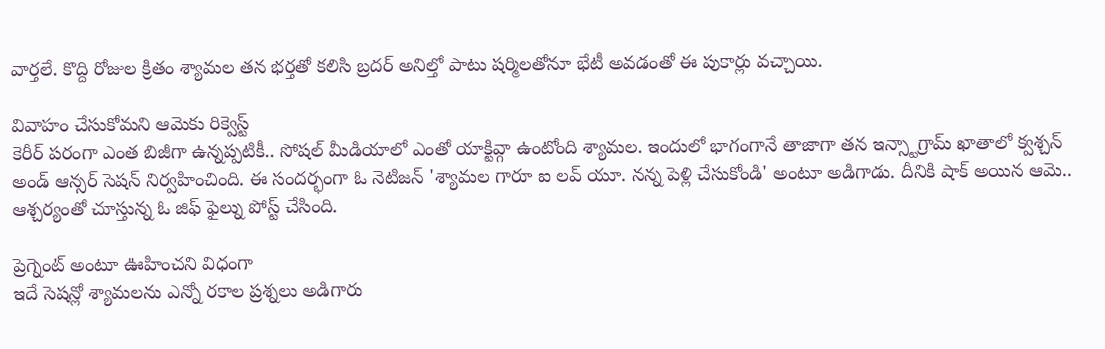వార్తలే. కొద్ది రోజుల క్రితం శ్యామల తన భర్తతో కలిసి బ్రదర్ అనిల్తో పాటు షర్మిలతోనూ భేటీ అవడంతో ఈ పుకార్లు వచ్చాయి.

వివాహం చేసుకోమని ఆమెకు రిక్వెస్ట్
కెరీర్ పరంగా ఎంత బిజీగా ఉన్నప్పటికీ.. సోషల్ మీడియాలో ఎంతో యాక్టివ్గా ఉంటోంది శ్యామల. ఇందులో భాగంగానే తాజాగా తన ఇన్స్టాగ్రామ్ ఖాతాలో క్వశ్చన్ అండ్ ఆన్సర్ సెషన్ నిర్వహించింది. ఈ సందర్భంగా ఓ నెటిజన్ 'శ్యామల గారూ ఐ లవ్ యూ. నన్న పెళ్లి చేసుకోండి' అంటూ అడిగాడు. దీనికి షాక్ అయిన ఆమె.. ఆశ్చర్యంతో చూస్తున్న ఓ జిఫ్ ఫైల్ను పోస్ట్ చేసింది.

ప్రెగ్నెంట్ అంటూ ఊహించని విధంగా
ఇదే సెషన్లో శ్యామలను ఎన్నో రకాల ప్రశ్నలు అడిగారు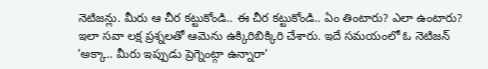నెటిజన్లు. మీరు ఆ చీర కట్టుకోండి.. ఈ చీర కట్టుకోండి.. ఏం తింటారు? ఎలా ఉంటారు? ఇలా సవా లక్ష ప్రశ్నలతో ఆమెను ఉక్కిరిబిక్కిరి చేశారు. ఇదే సమయంలో ఓ నెటిజన్ 'అక్కా.. మీరు ఇప్పుడు ప్రెగ్నెంట్గా ఉన్నారా'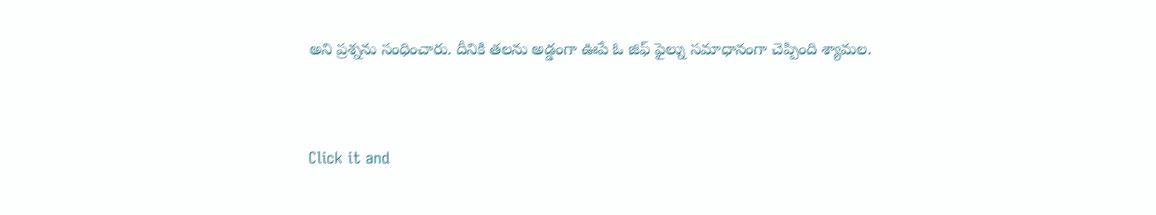అని ప్రశ్నను సంధించారు. దీనికి తలను అడ్డంగా ఊపే ఓ జిఫ్ ఫైల్ను సమాధానంగా చెప్పింది శ్యామల.


Click it and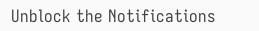Unblock the Notifications